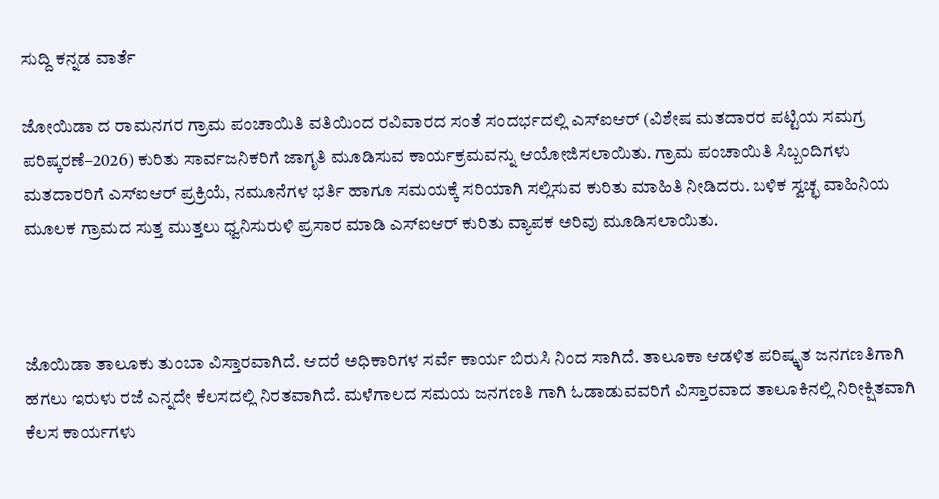ಸುದ್ದಿ ಕನ್ನಡ ವಾರ್ತೆ

ಜೋಯಿಡಾ ದ ರಾಮನಗರ ಗ್ರಾಮ ಪಂಚಾಯಿತಿ ವತಿಯಿಂದ ರವಿವಾರದ ಸಂತೆ ಸಂದರ್ಭದಲ್ಲಿ ಎಸ್‌ಐಆರ್ (ವಿಶೇಷ ಮತದಾರರ ಪಟ್ಟಿಯ ಸಮಗ್ರ ಪರಿಷ್ಕರಣೆ–2026) ಕುರಿತು ಸಾರ್ವಜನಿಕರಿಗೆ ಜಾಗೃತಿ ಮೂಡಿಸುವ ಕಾರ್ಯಕ್ರಮವನ್ನು ಆಯೋಜಿಸಲಾಯಿತು. ಗ್ರಾಮ ಪಂಚಾಯಿತಿ ಸಿಬ್ಬಂದಿಗಳು ಮತದಾರರಿಗೆ ಎಸ್‌ಐಆರ್ ಪ್ರಕ್ರಿಯೆ, ನಮೂನೆಗಳ ಭರ್ತಿ ಹಾಗೂ ಸಮಯಕ್ಕೆ ಸರಿಯಾಗಿ ಸಲ್ಲಿಸುವ ಕುರಿತು ಮಾಹಿತಿ ನೀಡಿದರು. ಬಳಿಕ ಸ್ವಚ್ಛ ವಾಹಿನಿಯ ಮೂಲಕ ಗ್ರಾಮದ ಸುತ್ತ ಮುತ್ತಲು ಧ್ವನಿಸುರುಳಿ ಪ್ರಸಾರ ಮಾಡಿ ಎಸ್‌ಐಆರ್ ಕುರಿತು ವ್ಯಾಪಕ ಅರಿವು ಮೂಡಿಸಲಾಯಿತು.



ಜೊಯಿಡಾ ತಾಲೂಕು ತುಂಬಾ ವಿಸ್ತಾರವಾಗಿದೆ. ಆದರೆ ಅಧಿಕಾರಿಗಳ ಸರ್ವೆ ಕಾರ್ಯ ಬಿರುಸಿ ನಿಂದ ಸಾಗಿದೆ. ತಾಲೂಕಾ ಆಡಳಿತ ಪರಿಷ್ಕೃತ ಜನಗಣತಿಗಾಗಿ ಹಗಲು ಇರುಳು ರಜೆ ಎನ್ನದೇ ಕೆಲಸದಲ್ಲಿ ನಿರತವಾಗಿದೆ. ಮಳೆಗಾಲದ ಸಮಯ ಜನಗಣತಿ ಗಾಗಿ ಓಡಾಡುವವರಿಗೆ ವಿಸ್ತಾರವಾದ ತಾಲೂಕಿನಲ್ಲಿ ನಿರೀಕ್ಷಿತವಾಗಿ ಕೆಲಸ ಕಾರ್ಯಗಳು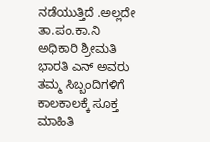ನಡೆಯುತ್ತಿದೆ .ಅಲ್ಲದೇ ತಾ.ಪಂ.ಕಾ.ನಿ ಅಧಿಕಾರಿ ಶ್ರೀಮತಿ ಭಾರತಿ ಎನ್ ಅವರು ತಮ್ಮ ಸಿಬ್ಬಂದಿಗಳಿಗೆ ಕಾಲಕಾಲಕ್ಕೆ ಸೂಕ್ತ ಮಾಹಿತಿ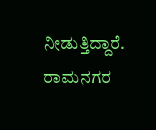ನೀಡುತ್ತಿದ್ದಾರೆ.
ರಾಮನಗರ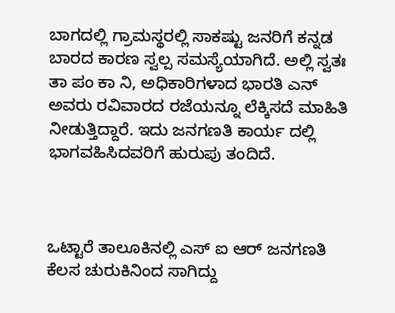ಬಾಗದಲ್ಲಿ ಗ್ರಾಮಸ್ಥರಲ್ಲಿ ಸಾಕಷ್ಟು ಜನರಿಗೆ ಕನ್ನಡ ಬಾರದ ಕಾರಣ ಸ್ವಲ್ಪ ಸಮಸ್ಯೆಯಾಗಿದೆ. ಅಲ್ಲಿ ಸ್ವತಃ ತಾ ಪಂ ಕಾ ನಿ, ಅಧಿಕಾರಿಗಳಾದ ಭಾರತಿ ಎನ್ ಅವರು ರವಿವಾರದ ರಜೆಯನ್ನೂ ಲೆಕ್ಕಿಸದೆ ಮಾಹಿತಿ ನೀಡುತ್ತಿದ್ದಾರೆ. ಇದು ಜನಗಣತಿ ಕಾರ್ಯ ದಲ್ಲಿ ಭಾಗವಹಿಸಿದವರಿಗೆ ಹುರುಪು ತಂದಿದೆ.



ಒಟ್ಟಾರೆ ತಾಲೂಕಿನಲ್ಲಿ ಎಸ್ ಐ ಆರ್ ಜನಗಣತಿ ಕೆಲಸ ಚುರುಕಿನಿಂದ ಸಾಗಿದ್ದು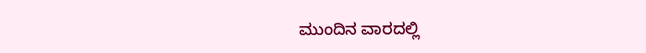ಮುಂದಿನ ವಾರದಲ್ಲಿ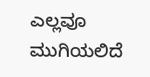ಎಲ್ಲವೂ ಮುಗಿಯಲಿದೆ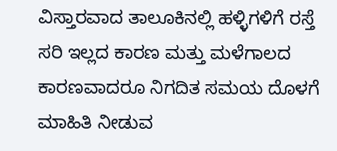ವಿಸ್ತಾರವಾದ ತಾಲೂಕಿನಲ್ಲಿ ಹಳ್ಳಿಗಳಿಗೆ ರಸ್ತೆ ಸರಿ ಇಲ್ಲದ ಕಾರಣ ಮತ್ತು ಮಳೆಗಾಲದ ಕಾರಣವಾದರೂ ನಿಗದಿತ ಸಮಯ ದೊಳಗೆ ಮಾಹಿತಿ ನೀಡುವ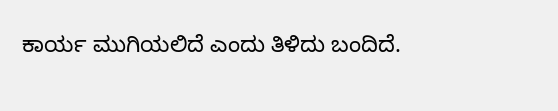ಕಾರ್ಯ ಮುಗಿಯಲಿದೆ ಎಂದು ತಿಳಿದು ಬಂದಿದೆ.